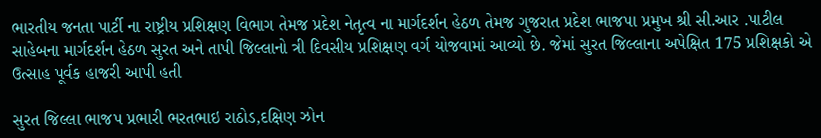ભારતીય જનતા પાર્ટી ના રાષ્ટ્રીય પ્રશિક્ષણ વિભાગ તેમજ પ્રદેશ નેતૃત્વ ના માર્ગદર્શન હેઠળ તેમજ ગુજરાત પ્રદેશ ભાજપા પ્રમુખ શ્રી સી.આર .પાટીલ સાહેબના માર્ગદર્શન હેઠળ સુરત અને તાપી જિલ્લાનો ત્રી દિવસીય પ્રશિક્ષણ વર્ગ યોજવામાં આવ્યો છે. જેમાં સુરત જિલ્લાના અપેક્ષિત 175 પ્રશિક્ષકો એ ઉત્સાહ પૂર્વક હાજરી આપી હતી

સુરત જિલ્લા ભાજપ પ્રભારી ભરતભાઇ રાઠોડ,દક્ષિણ ઝોન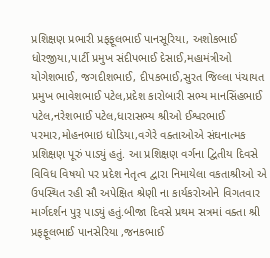પ્રશિક્ષણ પ્રભારી પ્રફફૂલભાઈ પાનસૂરિયા, અશોકભાઈ ધોરજીયા,પાર્ટી પ્રમુખ સંદીપભાઈ દેસાઈ,મહામંત્રીઓ યોગેશભાઈ, જગદીશભાઈ, દીપકભાઈ,સુરત જિલ્લા પંચાયત પ્રમુખ ભાવેશભાઈ પટેલ,પ્રદેશ કારોબારી સભ્ય માનસિંહભાઈ પટેલ,નરેશભાઈ પટેલ,ધારાસભ્ય શ્રીઓ ઈશ્વરભાઈ પરમાર,મોહનભાઇ ધોડિયા,વગેરે વક્તાઓએ સંઘનાત્મક પ્રશિક્ષણ પૂરું પાડ્યું હતું. આ પ્રશિક્ષણ વર્ગના દ્વિતીય દિવસે વિવિધ વિષયો પર પ્રદેશ નેતૃત્વ દ્વારા નિમાયેલા વકતાશ્રીઓ એ ઉપસ્થિત રહી સૌ અપેક્ષિત શ્રેણી ના કાર્યકરોઓને વિગતવાર માર્ગદર્શન પુરૂ પાડ્યું હતું.બીજા દિવસે પ્રથમ સત્રમાં વક્તા શ્રી પ્રફફૂલભાઈ પાનસેરિયા ,જનકભાઈ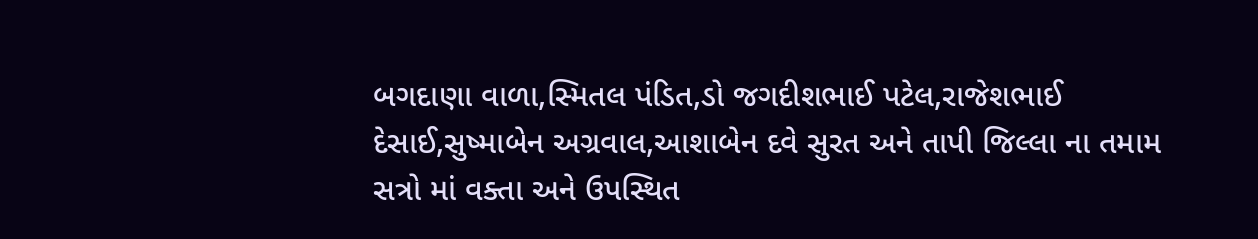બગદાણા વાળા,સ્મિતલ પંડિત,ડો જગદીશભાઈ પટેલ,રાજેશભાઈ દેસાઈ,સુષ્માબેન અગ્રવાલ,આશાબેન દવે સુરત અને તાપી જિલ્લા ના તમામ સત્રો માં વક્તા અને ઉપસ્થિત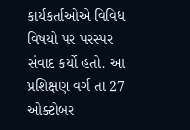કાર્યકર્તાઓએ વિવિધ વિષયો પર પરસ્પર સંવાદ કર્યો હતો. આ પ્રશિક્ષણ વર્ગ તા 27 ઓક્ટોબર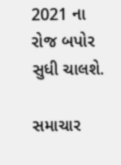2021 ના રોજ બપોર સુધી ચાલશે.

સમાચાર